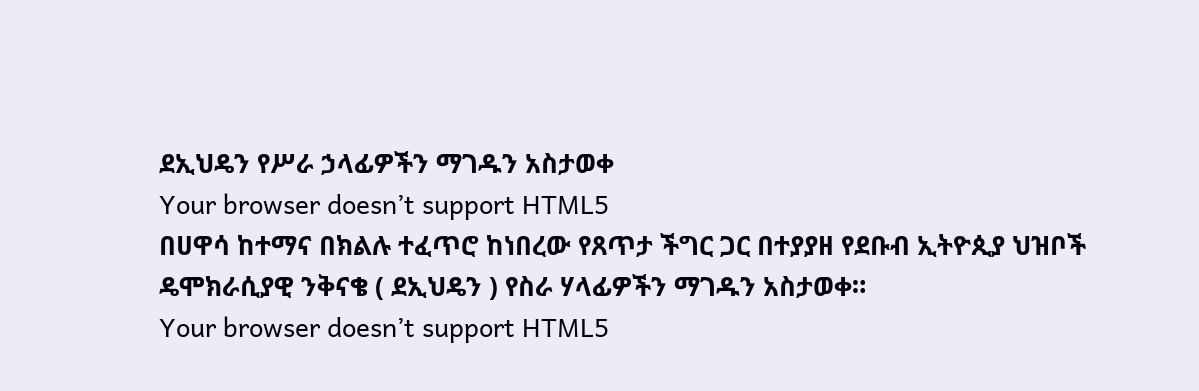ደኢህዴን የሥራ ኃላፊዎችን ማገዱን አስታወቀ
Your browser doesn’t support HTML5
በሀዋሳ ከተማና በክልሉ ተፈጥሮ ከነበረው የጸጥታ ችግር ጋር በተያያዘ የደቡብ ኢትዮጲያ ህዝቦች ዴሞክራሲያዊ ንቅናቄ ( ደኢህዴን ) የስራ ሃላፊዎችን ማገዱን አስታወቀ።
Your browser doesn’t support HTML5